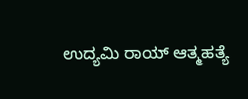ಉದ್ಯಮಿ ರಾಯ್ ಆತ್ಮಹತ್ಯೆ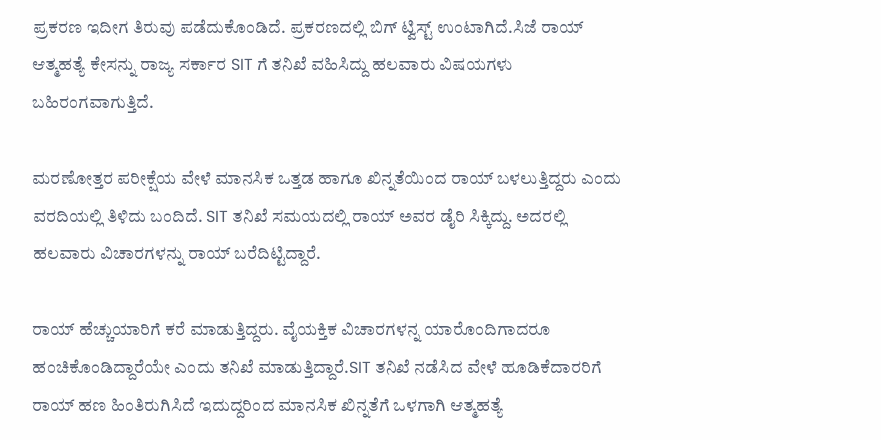ಪ್ರಕರಣ ಇದೀಗ ತಿರುವು ಪಡೆದುಕೊಂಡಿದೆ. ಪ್ರಕರಣದಲ್ಲಿ ಬಿಗ್ ಟ್ವಿಸ್ಟ್ ಉಂಟಾಗಿದೆ.ಸಿಜೆ ರಾಯ್ ಆತ್ಮಹತ್ಯೆ ಕೇಸನ್ನು ರಾಜ್ಯ ಸರ್ಕಾರ SIT ಗೆ ತನಿಖೆ ವಹಿಸಿದ್ದು ಹಲವಾರು ವಿಷಯಗಳು ಬಹಿರಂಗವಾಗುತ್ತಿದೆ.

ಮರಣೋತ್ತರ ಪರೀಕ್ಷೆಯ ವೇಳೆ ಮಾನಸಿಕ ಒತ್ತಡ ಹಾಗೂ ಖಿನ್ನತೆಯಿಂದ ರಾಯ್ ಬಳಲುತ್ತಿದ್ದರು ಎಂದು ವರದಿಯಲ್ಲಿ ತಿಳಿದು ಬಂದಿದೆ. SIT ತನಿಖೆ ಸಮಯದಲ್ಲಿ ರಾಯ್ ಅವರ ಡೈರಿ ಸಿಕ್ಕಿದ್ದು. ಅದರಲ್ಲಿ ಹಲವಾರು ವಿಚಾರಗಳನ್ನು ರಾಯ್ ಬರೆದಿಟ್ಟಿದ್ದಾರೆ.

ರಾಯ್ ಹೆಚ್ಚುಯಾರಿಗೆ ಕರೆ ಮಾಡುತ್ತಿದ್ದರು. ವೈಯಕ್ತಿಕ ವಿಚಾರಗಳನ್ನ ಯಾರೊಂದಿಗಾದರೂ ಹಂಚಿಕೊಂಡಿದ್ದಾರೆಯೇ ಎಂದು ತನಿಖೆ ಮಾಡುತ್ತಿದ್ದಾರೆ.SIT ತನಿಖೆ ನಡೆಸಿದ ವೇಳೆ ಹೂಡಿಕೆದಾರರಿಗೆ ರಾಯ್ ಹಣ ಹಿಂತಿರುಗಿಸಿದೆ ಇದುದ್ದರಿಂದ ಮಾನಸಿಕ ಖಿನ್ನತೆಗೆ ಒಳಗಾಗಿ ಆತ್ಮಹತ್ಯೆ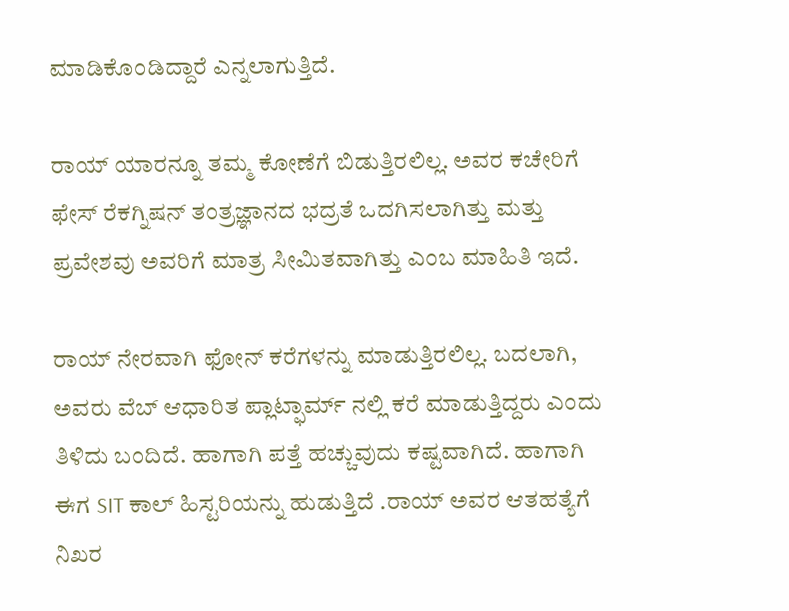ಮಾಡಿಕೊಂಡಿದ್ದಾರೆ ಎನ್ನಲಾಗುತ್ತಿದೆ.

ರಾಯ್ ಯಾರನ್ನೂ ತಮ್ಮ ಕೋಣೆಗೆ ಬಿಡುತ್ತಿರಲಿಲ್ಲ. ಅವರ ಕಚೇರಿಗೆ ಫೇಸ್ ರೆಕಗ್ನಿಷನ್ ತಂತ್ರಜ್ಞಾನದ ಭದ್ರತೆ ಒದಗಿಸಲಾಗಿತ್ತು ಮತ್ತು ಪ್ರವೇಶವು ಅವರಿಗೆ ಮಾತ್ರ ಸೀಮಿತವಾಗಿತ್ತು ಎಂಬ ಮಾಹಿತಿ ಇದೆ.

ರಾಯ್ ನೇರವಾಗಿ ಫೋನ್ ಕರೆಗಳನ್ನು ಮಾಡುತ್ತಿರಲಿಲ್ಲ. ಬದಲಾಗಿ, ಅವರು ವೆಬ್ ಆಧಾರಿತ ಪ್ಲಾಟ್ಫಾರ್ಮ್ ನಲ್ಲಿ ಕರೆ ಮಾಡುತ್ತಿದ್ದರು ಎಂದು ತಿಳಿದು ಬಂದಿದೆ. ಹಾಗಾಗಿ ಪತ್ತೆ ಹಚ್ಚುವುದು ಕಷ್ಟವಾಗಿದೆ. ಹಾಗಾಗಿ ಈಗ SIT ಕಾಲ್ ಹಿಸ್ಟರಿಯನ್ನು ಹುಡುತ್ತಿದೆ .ರಾಯ್ ಅವರ ಆತಹತ್ಯೆಗೆ ನಿಖರ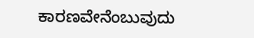ಕಾರಣವೇನೆಂಬುವುದು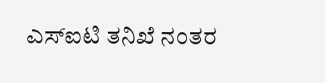ಎಸ್ಐಟಿ ತನಿಖೆ ನಂತರ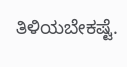ತಿಳಿಯಬೇಕಷ್ಟೆ.